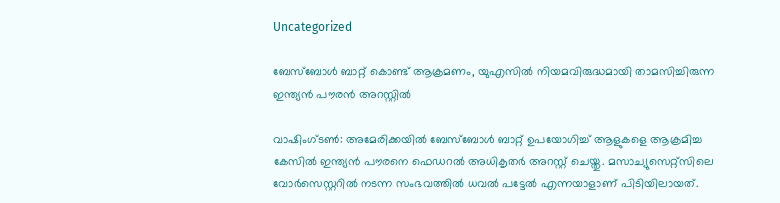Uncategorized

ബേസ്ബോൾ ബാറ്റ് കൊണ്ട് ആക്രമണം, യുഎസിൽ നിയമവിരുദ്ധമായി താമസിച്ചിരുന്ന ഇന്ത്യൻ പൗരൻ അറസ്റ്റിൽ

വാഷിംഗ്ടൺ: അമേരിക്കയിൽ ബേസ്ബോൾ ബാറ്റ് ഉപയോഗിച്ച് ആളുകളെ ആക്രമിച്ച കേസിൽ ഇന്ത്യൻ പൗരനെ ഫെഡറൽ അധികൃതർ അറസ്റ്റ് ചെയ്തു. മസാച്യുസെറ്റ്സിലെ വോർസെസ്റ്ററിൽ നടന്ന സംഭവത്തിൽ ധവൽ പട്ടേൽ എന്നയാളാണ് പിടിയിലായത്.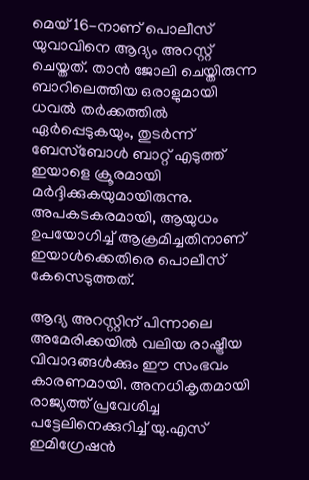മെയ് 16-നാണ് പൊലീസ് യുവാവിനെ ആദ്യം അറസ്റ്റ് ചെയ്തത്. താൻ ജോലി ചെയ്തിരുന്ന ബാറിലെത്തിയ ഒരാളുമായി ധവൽ തർക്കത്തിൽ ഏർപ്പെടുകയും, തുടർന്ന് ബേസ്ബോൾ ബാറ്റ് എടുത്ത് ഇയാളെ ക്രൂരമായി മർദ്ദിക്കുകയുമായിരുന്നു. അപകടകരമായി, ആയുധം ഉപയോഗിച്ച് ആക്രമിച്ചതിനാണ് ഇയാൾക്കെതിരെ പൊലീസ് കേസെടുത്തത്.

ആദ്യ അറസ്റ്റിന് പിന്നാലെ അമേരിക്കയിൽ വലിയ രാഷ്ട്രീയ വിവാദങ്ങൾക്കും ഈ സംഭവം കാരണമായി. അനധികൃതമായി രാജ്യത്ത് പ്രവേശിച്ച പട്ടേലിനെക്കുറിച്ച് യു.എസ് ഇമിഗ്രേഷൻ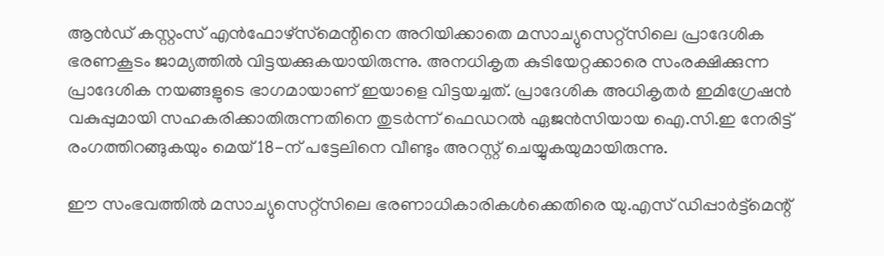ആൻഡ് കസ്റ്റംസ് എൻഫോഴ്‌സ്‌മെന്റിനെ അറിയിക്കാതെ മസാച്യുസെറ്റ്സിലെ പ്രാദേശിക ഭരണകൂടം ജാമ്യത്തിൽ വിട്ടയക്കുകയായിരുന്നു. അനധികൃത കുടിയേറ്റക്കാരെ സംരക്ഷിക്കുന്ന പ്രാദേശിക നയങ്ങളുടെ ഭാഗമായാണ് ഇയാളെ വിട്ടയച്ചത്. പ്രാദേശിക അധികൃതർ ഇമിഗ്രേഷൻ വകുപ്പുമായി സഹകരിക്കാതിരുന്നതിനെ തുടർന്ന് ഫെഡറൽ ഏജൻസിയായ ഐ.സി.ഇ നേരിട്ട് രംഗത്തിറങ്ങുകയും മെയ് 18-ന് പട്ടേലിനെ വീണ്ടും അറസ്റ്റ് ചെയ്യുകയുമായിരുന്നു.

ഈ സംഭവത്തിൽ മസാച്യുസെറ്റ്സിലെ ഭരണാധികാരികൾക്കെതിരെ യു.എസ് ഡിപ്പാർട്ട്മെന്റ്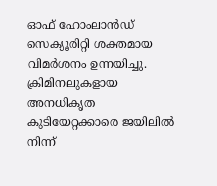ഓഫ് ഹോംലാൻഡ് സെക്യൂരിറ്റി ശക്തമായ വിമർശനം ഉന്നയിച്ചു. ക്രിമിനലുകളായ അനധികൃത കുടിയേറ്റക്കാരെ ജയിലിൽ നിന്ന്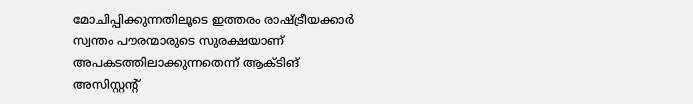മോചിപ്പിക്കുന്നതിലൂടെ ഇത്തരം രാഷ്ട്രീയക്കാർ സ്വന്തം പൗരന്മാരുടെ സുരക്ഷയാണ് അപകടത്തിലാക്കുന്നതെന്ന് ആക്ടിങ് അസിസ്റ്റന്റ്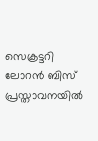സെക്രട്ടറി ലോറൻ ബിസ് പ്രസ്താവനയിൽ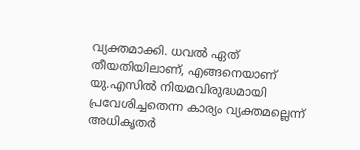വ്യക്തമാക്കി. ധവൽ ഏത് തീയതിയിലാണ്, എങ്ങനെയാണ് യു.എസിൽ നിയമവിരുദ്ധമായി പ്രവേശിച്ചതെന്ന കാര്യം വ്യക്തമല്ലെന്ന് അധികൃതർ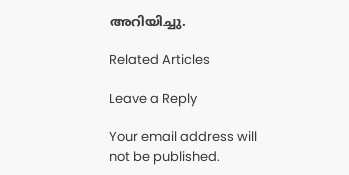അറിയിച്ചു.

Related Articles

Leave a Reply

Your email address will not be published.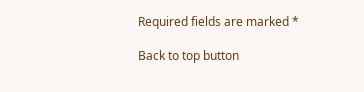Required fields are marked *

Back to top button